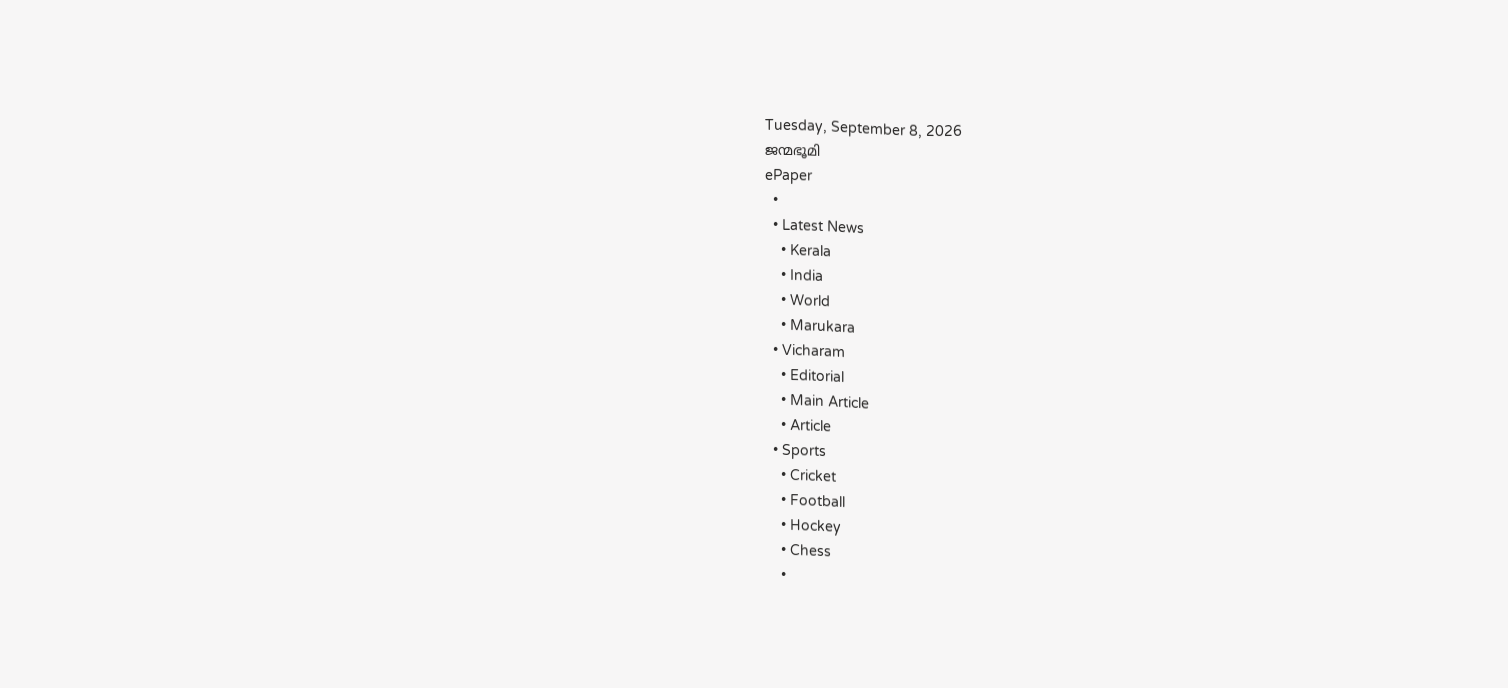Tuesday, September 8, 2026
ജന്മഭൂമി
ePaper
  •
  • Latest News
    • Kerala
    • India
    • World
    • Marukara
  • Vicharam
    • Editorial
    • Main Article
    • Article
  • Sports
    • Cricket
    • Football
    • Hockey
    • Chess
    •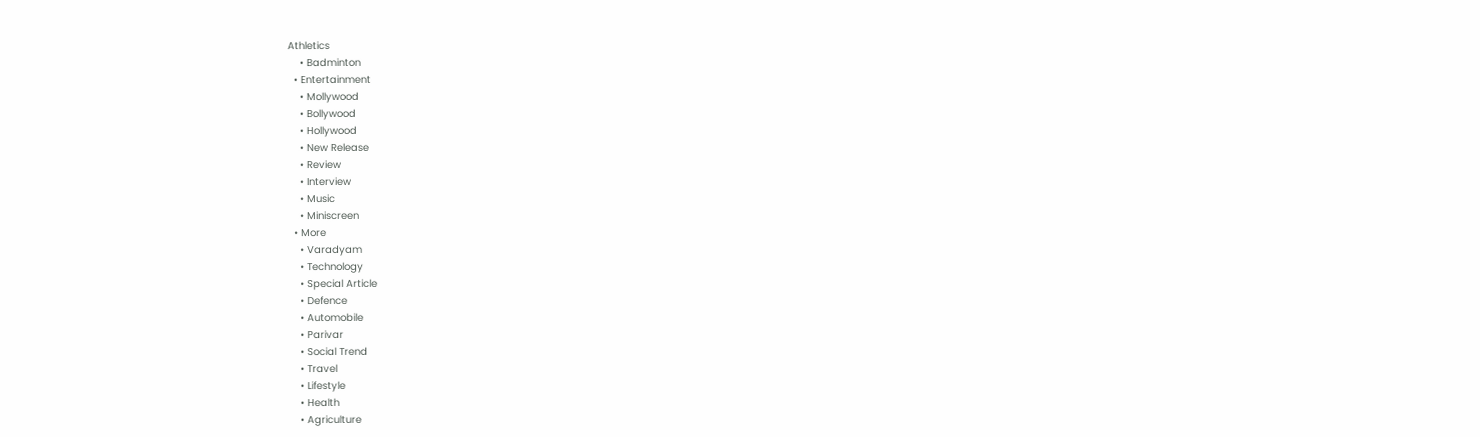Athletics
    • Badminton
  • Entertainment
    • Mollywood
    • Bollywood
    • Hollywood
    • New Release
    • Review
    • Interview
    • Music
    • Miniscreen
  • More
    • Varadyam
    • Technology
    • Special Article
    • Defence
    • Automobile
    • Parivar
    • Social Trend
    • Travel
    • Lifestyle
    • Health
    • Agriculture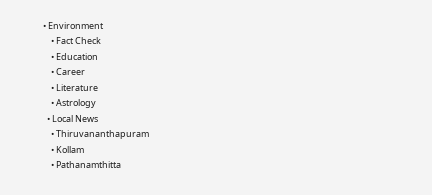• Environment
    • Fact Check
    • Education
    • Career
    • Literature
    • Astrology
  • Local News
    • Thiruvananthapuram
    • Kollam
    • Pathanamthitta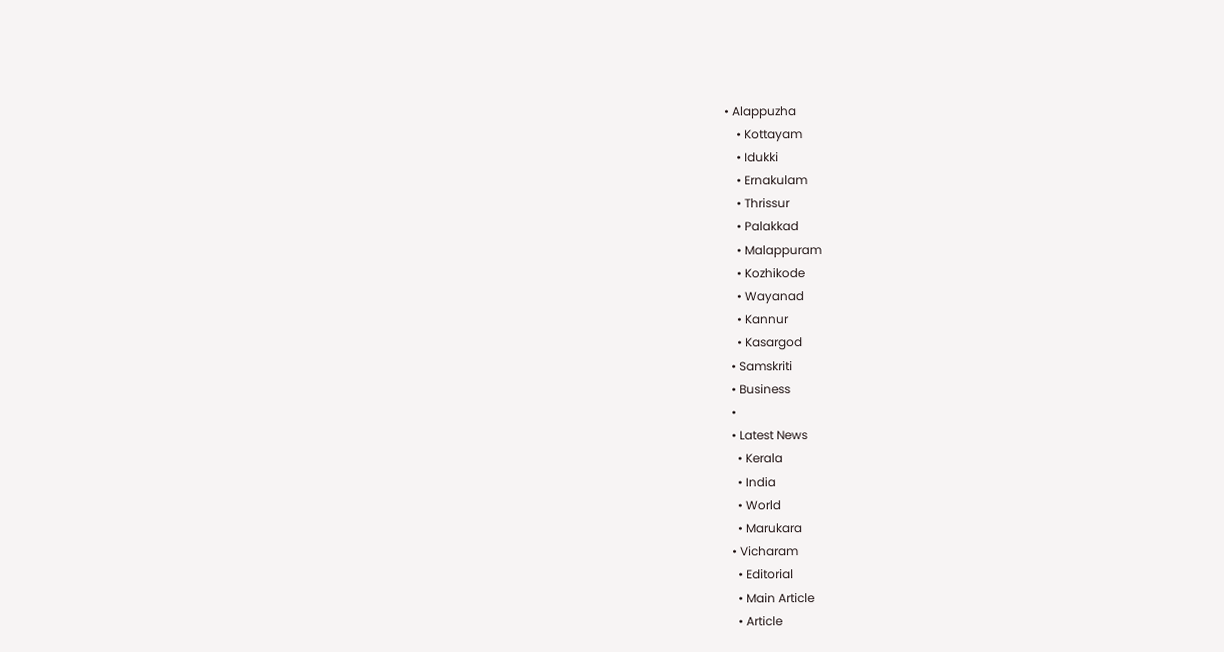• Alappuzha
    • Kottayam
    • Idukki
    • Ernakulam
    • Thrissur
    • Palakkad
    • Malappuram
    • Kozhikode
    • Wayanad
    • Kannur
    • Kasargod
  • Samskriti
  • Business
  •
  • Latest News
    • Kerala
    • India
    • World
    • Marukara
  • Vicharam
    • Editorial
    • Main Article
    • Article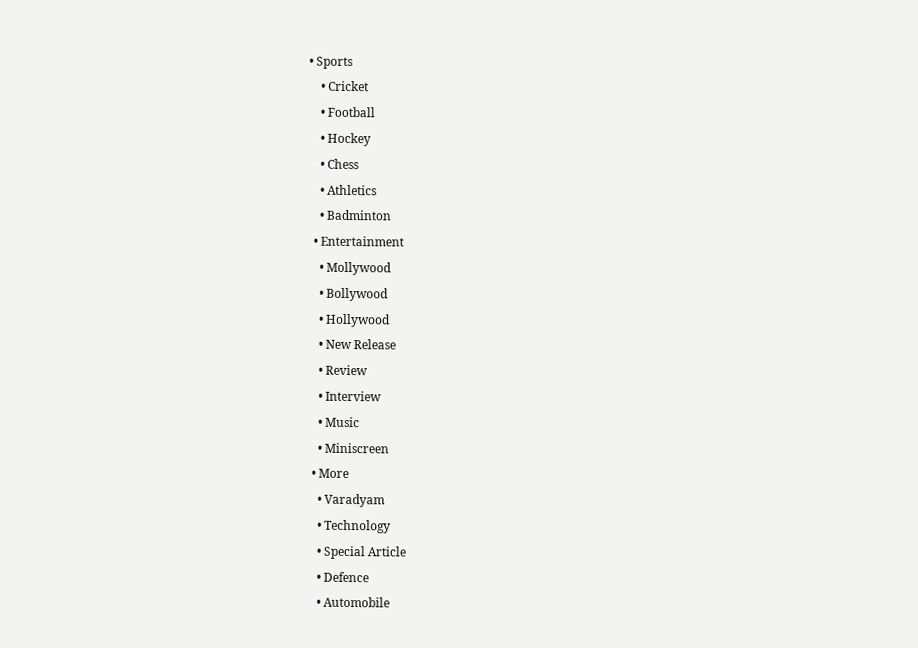• Sports
    • Cricket
    • Football
    • Hockey
    • Chess
    • Athletics
    • Badminton
  • Entertainment
    • Mollywood
    • Bollywood
    • Hollywood
    • New Release
    • Review
    • Interview
    • Music
    • Miniscreen
  • More
    • Varadyam
    • Technology
    • Special Article
    • Defence
    • Automobile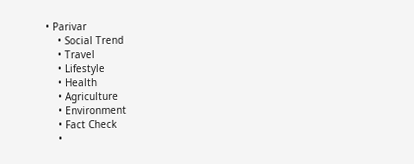• Parivar
    • Social Trend
    • Travel
    • Lifestyle
    • Health
    • Agriculture
    • Environment
    • Fact Check
    •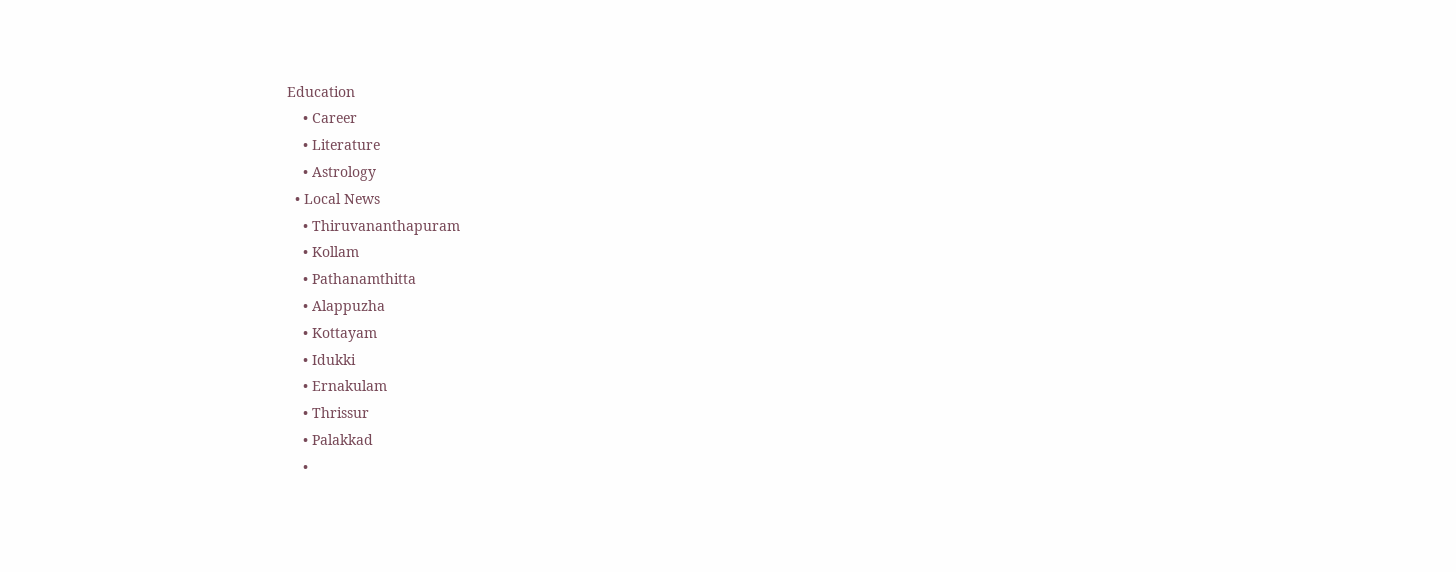Education
    • Career
    • Literature
    • Astrology
  • Local News
    • Thiruvananthapuram
    • Kollam
    • Pathanamthitta
    • Alappuzha
    • Kottayam
    • Idukki
    • Ernakulam
    • Thrissur
    • Palakkad
    •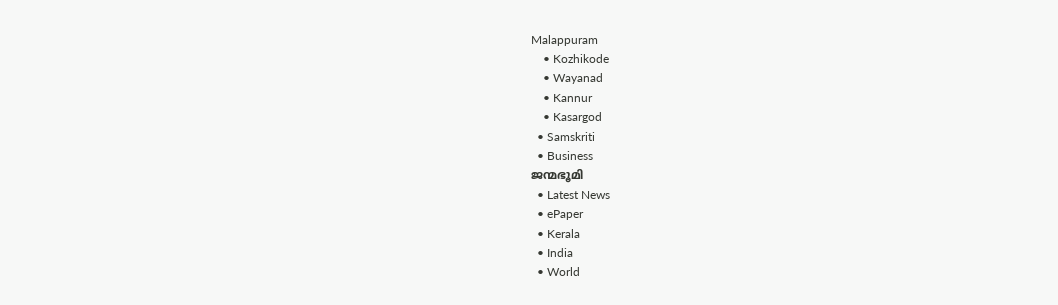Malappuram
    • Kozhikode
    • Wayanad
    • Kannur
    • Kasargod
  • Samskriti
  • Business
ജന്മഭൂമി
  • Latest News
  • ePaper
  • Kerala
  • India
  • World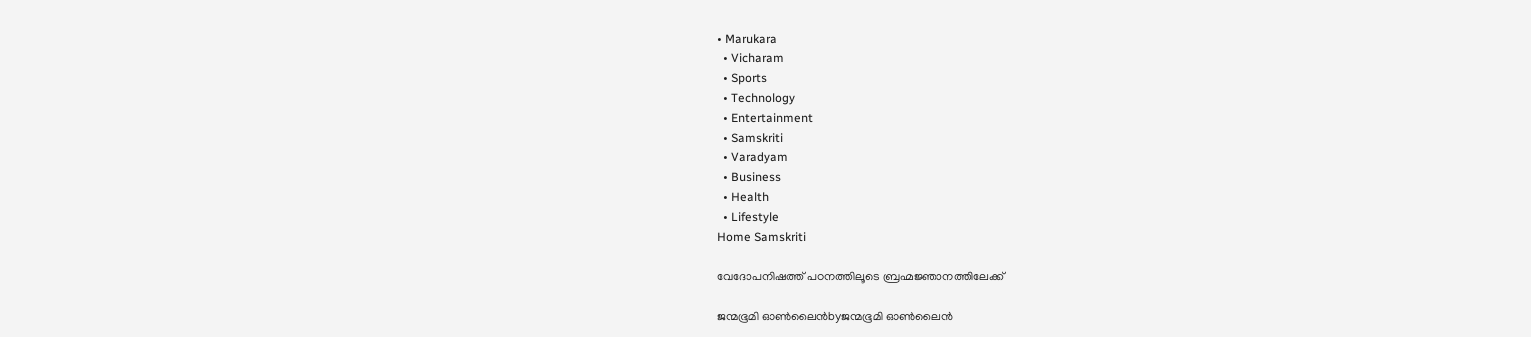• Marukara
  • Vicharam
  • Sports
  • Technology
  • Entertainment
  • Samskriti
  • Varadyam
  • Business
  • Health
  • Lifestyle
Home Samskriti

വേദോപനിഷത്ത് പഠനത്തിലൂടെ ബ്രഹ്മജ്ഞാനത്തിലേക്ക്

ജന്മഭൂമി ഓണ്‍ലൈന്‍byജന്മഭൂമി ഓണ്‍ലൈന്‍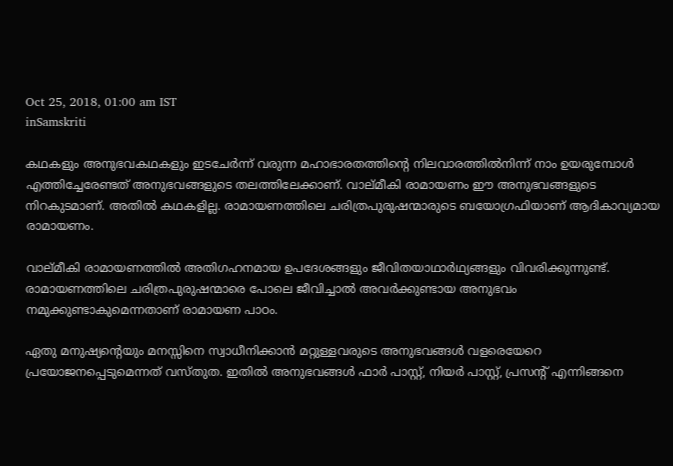Oct 25, 2018, 01:00 am IST
inSamskriti

കഥകളും അനുഭവകഥകളും ഇടചേര്‍ന്ന് വരുന്ന മഹാഭാരതത്തിന്റെ നിലവാരത്തില്‍നിന്ന് നാം ഉയരുമ്പോള്‍ എത്തിച്ചേരേണ്ടത് അനുഭവങ്ങളുടെ തലത്തിലേക്കാണ്. വാല്മീകി രാമായണം ഈ അനുഭവങ്ങളുടെ നിറകുടമാണ്. അതില്‍ കഥകളില്ല. രാമായണത്തിലെ ചരിത്രപുരുഷന്മാരുടെ ബയോഗ്രഫിയാണ് ആദികാവ്യമായ രാമായണം.

വാല്മീകി രാമായണത്തില്‍ അതിഗഹനമായ ഉപദേശങ്ങളും ജീവിതയാഥാര്‍ഥ്യങ്ങളും വിവരിക്കുന്നുണ്ട്. രാമായണത്തിലെ ചരിത്രപുരുഷന്മാരെ പോലെ ജീവിച്ചാല്‍ അവര്‍ക്കുണ്ടായ അനുഭവം നമുക്കുണ്ടാകുമെന്നതാണ് രാമായണ പാഠം.

ഏതു മനുഷ്യന്റെയും മനസ്സിനെ സ്വാധീനിക്കാന്‍ മറ്റുള്ളവരുടെ അനുഭവങ്ങള്‍ വളരെയേറെ പ്രയോജനപ്പെടുമെന്നത് വസ്തുത. ഇതില്‍ അനുഭവങ്ങള്‍ ഫാര്‍ പാസ്റ്റ്, നിയര്‍ പാസ്റ്റ്, പ്രസന്റ് എന്നിങ്ങനെ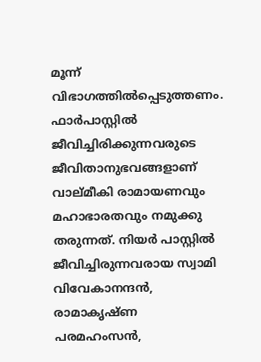മൂന്ന് വിഭാഗത്തില്‍പ്പെടുത്തണം. ഫാര്‍പാസ്റ്റില്‍ ജീവിച്ചിരിക്കുന്നവരുടെ ജീവിതാനുഭവങ്ങളാണ് വാല്മീകി രാമായണവും മഹാഭാരതവും നമുക്കു തരുന്നത്. നിയര്‍ പാസ്റ്റില്‍ ജീവിച്ചിരുന്നവരായ സ്വാമി വിവേകാനന്ദന്‍, രാമാകൃഷ്ണ പരമഹംസന്‍,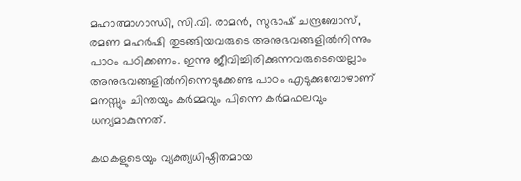മഹാത്മാഗാന്ധി, സി.വി. രാമന്‍, സുഭാഷ് ചന്ദ്രബോസ്, രമണ മഹര്‍ഷി തുടങ്ങിയവരുടെ അനുഭവങ്ങളില്‍നിന്നും പാഠം പഠിക്കണം. ഇന്നു ജീവിച്ചിരിക്കുന്നവരുടെയെല്ലാം അനുഭവങ്ങളില്‍നിന്നെടുക്കേണ്ട പാഠം എടുക്കുമ്പോഴാണ് മനസ്സും ചിന്തയും കര്‍മ്മവും പിന്നെ കര്‍മഫലവും ധന്യമാകുന്നത്.

കഥകളുടെയും വ്യക്ത്യധിഷ്ഠിതമായ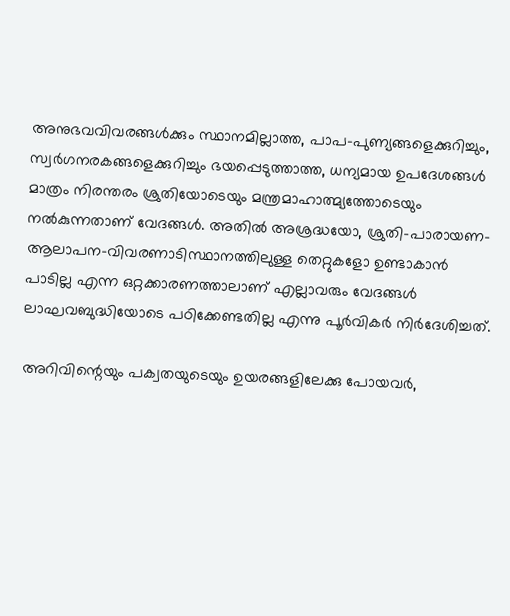അനുഭവവിവരങ്ങള്‍ക്കും സ്ഥാനമില്ലാത്ത, പാപ-പുണ്യങ്ങളെക്കുറിച്ചും, സ്വര്‍ഗനരകങ്ങളെക്കുറിച്ചും ഭയപ്പെടുത്താത്ത, ധന്യമായ ഉപദേശങ്ങള്‍ മാത്രം നിരന്തരം ശ്രുതിയോടെയും മന്ത്രമാഹാത്മ്യത്തോടെയും നല്‍കുന്നതാണ് വേദങ്ങള്‍. അതില്‍ അശ്രദ്ധയോ, ശ്രുതി-പാരായണ-ആലാപന-വിവരണാടിസ്ഥാനത്തിലുള്ള തെറ്റുകളോ ഉണ്ടാകാന്‍ പാടില്ല എന്ന ഒറ്റക്കാരണത്താലാണ് എല്ലാവരും വേദങ്ങള്‍ ലാഘവബുദ്ധിയോടെ പഠിക്കേണ്ടതില്ല എന്നു പൂര്‍വികര്‍ നിര്‍ദേശിച്ചത്.

അറിവിന്റെയും പക്വതയുടെയും ഉയരങ്ങളിലേക്കു പോയവര്‍,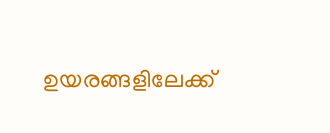ഉയരങ്ങളിലേക്ക്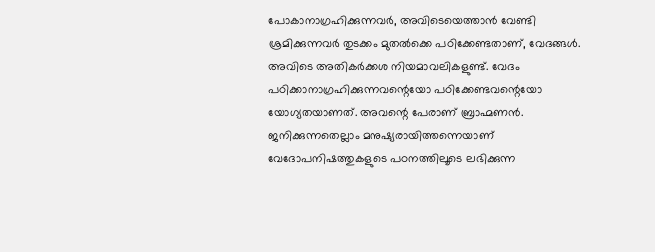പോകാനാഗ്രഹിക്കുന്നവര്‍, അവിടെയെത്താന്‍ വേണ്ടി ശ്രമിക്കുന്നവര്‍ തുടക്കം മുതല്‍ക്കെ പഠിക്കേണ്ടതാണ്, വേദങ്ങള്‍. അവിടെ അതികര്‍ക്കശ നിയമാവലികളുണ്ട്. വേദം പഠിക്കാനാഗ്രഹിക്കുന്നവന്റെയോ പഠിക്കേണ്ടവന്റെയോ യോഗ്യതയാണത്. അവന്റെ പേരാണ് ബ്രാഹ്മണന്‍. ജനിക്കുന്നതെല്ലാം മനുഷ്യരായിത്തന്നെയാണ് വേദോപനിഷത്തുകളുടെ പഠനത്തിലൂടെ ലഭിക്കുന്ന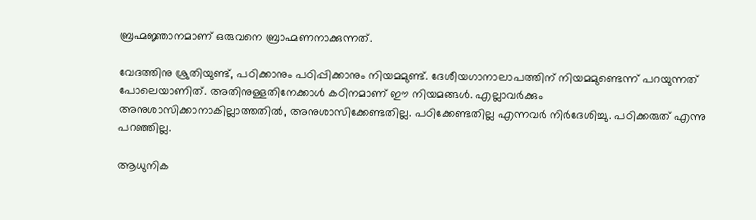ബ്രഹ്മജ്ഞാനമാണ് ഒരുവനെ ബ്രാഹ്മണനാക്കുന്നത്.

വേദത്തിനു ശ്രുതിയുണ്ട്, പഠിക്കാനും പഠിപ്പിക്കാനും നിയമമുണ്ട്. ദേശീയഗാനാലാപത്തിന് നിയമമുണ്ടെന്ന് പറയുന്നത് പോലെയാണിത്. അതിനുള്ളതിനേക്കാള്‍ കഠിനമാണ് ഈ നിയമങ്ങള്‍. എല്ലാവര്‍ക്കും അനുശാസിക്കാനാകില്ലാത്തതില്‍, അനുശാസിക്കേണ്ടതില്ല. പഠിക്കേണ്ടതില്ല എന്നവര്‍ നിര്‍ദേശിച്ചു. പഠിക്കരുത് എന്നു പറഞ്ഞില്ല.

ആധുനിക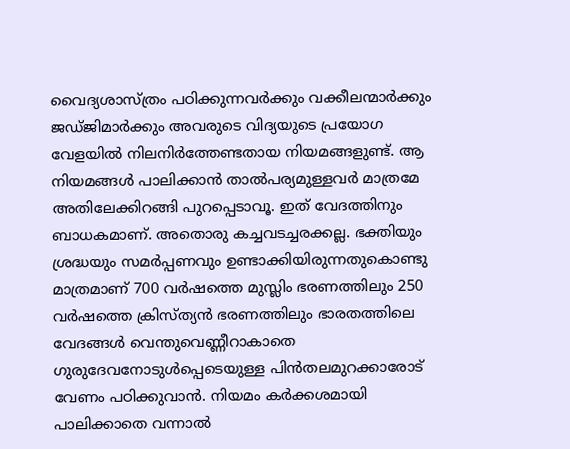വൈദ്യശാസ്ത്രം പഠിക്കുന്നവര്‍ക്കും വക്കീലന്മാര്‍ക്കും ജഡ്ജിമാര്‍ക്കും അവരുടെ വിദ്യയുടെ പ്രയോഗ വേളയില്‍ നിലനിര്‍ത്തേണ്ടതായ നിയമങ്ങളുണ്ട്. ആ നിയമങ്ങള്‍ പാലിക്കാന്‍ താല്‍പര്യമുള്ളവര്‍ മാത്രമേ അതിലേക്കിറങ്ങി പുറപ്പെടാവൂ. ഇത് വേദത്തിനും ബാധകമാണ്. അതൊരു കച്ചവടച്ചരക്കല്ല. ഭക്തിയും ശ്രദ്ധയും സമര്‍പ്പണവും ഉണ്ടാക്കിയിരുന്നതുകൊണ്ടു മാത്രമാണ് 700 വര്‍ഷത്തെ മുസ്ലിം ഭരണത്തിലും 250 വര്‍ഷത്തെ ക്രിസ്ത്യന്‍ ഭരണത്തിലും ഭാരതത്തിലെ വേദങ്ങള്‍ വെന്തുവെണ്ണീറാകാതെ ഗുരുദേവനോടുള്‍പ്പെടെയുള്ള പിന്‍തലമുറക്കാരോട് വേണം പഠിക്കുവാന്‍. നിയമം കര്‍ക്കശമായി പാലിക്കാതെ വന്നാല്‍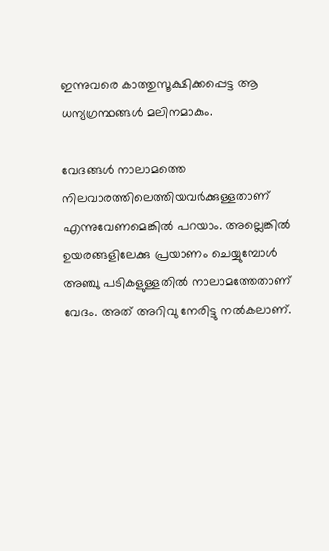ഇന്നുവരെ കാത്തുസൂക്ഷിക്കപ്പെട്ട ആ ധന്യഗ്രന്ഥങ്ങള്‍ മലിനമാകും.

വേദങ്ങള്‍ നാലാമത്തെ നിലവാരത്തിലെത്തിയവര്‍ക്കുള്ളതാണ് എന്നുവേണമെങ്കില്‍ പറയാം. അല്ലെങ്കില്‍ ഉയരങ്ങളിലേക്കു പ്രയാണം ചെയ്യുമ്പോള്‍ അഞ്ചു പടികളുള്ളതില്‍ നാലാമത്തേതാണ് വേദം. അത് അറിവു നേരിട്ടു നല്‍കലാണ്.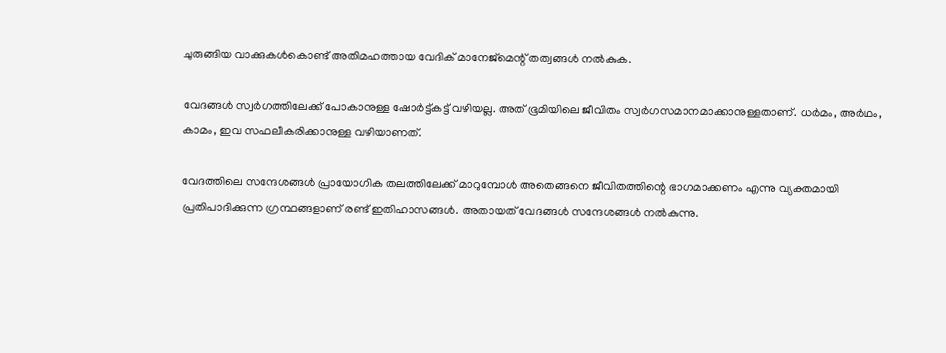ചുരുങ്ങിയ വാക്കുകള്‍കൊണ്ട് അതിമഹത്തായ വേദിക് മാനേജ്‌മെന്റ് തത്വങ്ങള്‍ നല്‍കുക.

വേദങ്ങള്‍ സ്വര്‍ഗത്തിലേക്ക് പോകാനുള്ള ഷോര്‍ട്ട്കട്ട് വഴിയല്ല. അത് ഭൂമിയിലെ ജീവിതം സ്വര്‍ഗസമാനമാക്കാനുള്ളതാണ്. ധര്‍മം, അര്‍ഥം, കാമം, ഇവ സഫലീകരിക്കാനുള്ള വഴിയാണത്.

വേദത്തിലെ സന്ദേശങ്ങള്‍ പ്രായോഗിക തലത്തിലേക്ക് മാറുമ്പോള്‍ അതെങ്ങനെ ജീവിതത്തിന്റെ ഭാഗമാക്കണം എന്നു വ്യക്തമായി പ്രതിപാദിക്കുന്ന ഗ്രന്ഥങ്ങളാണ് രണ്ട് ഇതിഹാസങ്ങള്‍. അതായത് വേദങ്ങള്‍ സന്ദേശങ്ങള്‍ നല്‍കുന്നു.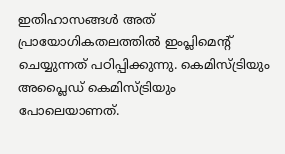ഇതിഹാസങ്ങള്‍ അത് പ്രായോഗികതലത്തില്‍ ഇംപ്ലിമെന്റ് ചെയ്യുന്നത് പഠിപ്പിക്കുന്നു. കെമിസ്ട്രിയും അപ്ലൈഡ് കെമിസ്ട്രിയും പോലെയാണത്.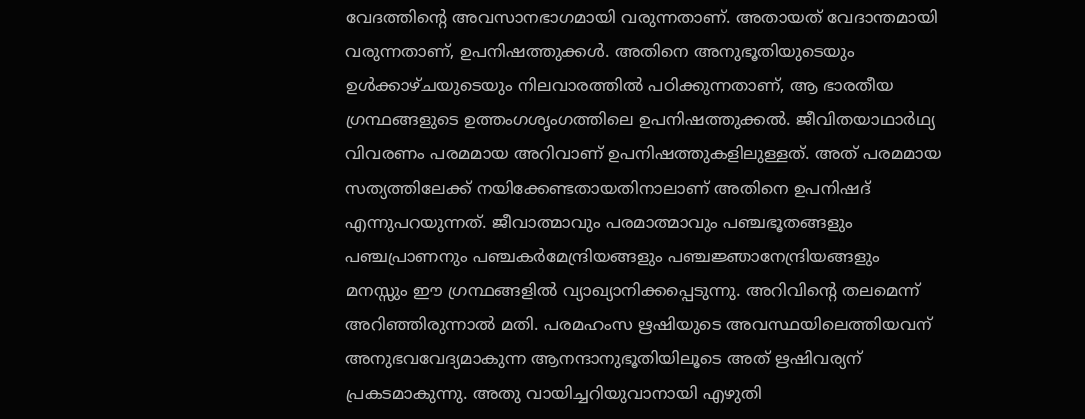വേദത്തിന്റെ അവസാനഭാഗമായി വരുന്നതാണ്. അതായത് വേദാന്തമായി വരുന്നതാണ്, ഉപനിഷത്തുക്കള്‍. അതിനെ അനുഭൂതിയുടെയും ഉള്‍ക്കാഴ്ചയുടെയും നിലവാരത്തില്‍ പഠിക്കുന്നതാണ്, ആ ഭാരതീയ ഗ്രന്ഥങ്ങളുടെ ഉത്തംഗശൃംഗത്തിലെ ഉപനിഷത്തുക്കല്‍. ജീവിതയാഥാര്‍ഥ്യ വിവരണം പരമമായ അറിവാണ് ഉപനിഷത്തുകളിലുള്ളത്. അത് പരമമായ സത്യത്തിലേക്ക് നയിക്കേണ്ടതായതിനാലാണ് അതിനെ ഉപനിഷദ്  എന്നുപറയുന്നത്. ജീവാത്മാവും പരമാത്മാവും പഞ്ചഭൂതങ്ങളും പഞ്ചപ്രാണനും പഞ്ചകര്‍മേന്ദ്രിയങ്ങളും പഞ്ചജ്ഞാനേന്ദ്രിയങ്ങളും മനസ്സും ഈ ഗ്രന്ഥങ്ങളില്‍ വ്യാഖ്യാനിക്കപ്പെടുന്നു. അറിവിന്റെ തലമെന്ന് അറിഞ്ഞിരുന്നാല്‍ മതി. പരമഹംസ ഋഷിയുടെ അവസ്ഥയിലെത്തിയവന് അനുഭവവേദ്യമാകുന്ന ആനന്ദാനുഭൂതിയിലൂടെ അത് ഋഷിവര്യന് പ്രകടമാകുന്നു. അതു വായിച്ചറിയുവാനായി എഴുതി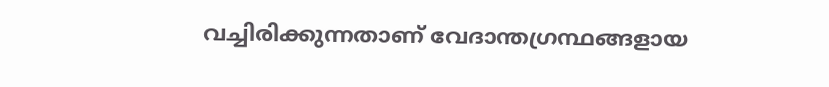വച്ചിരിക്കുന്നതാണ് വേദാന്തഗ്രന്ഥങ്ങളായ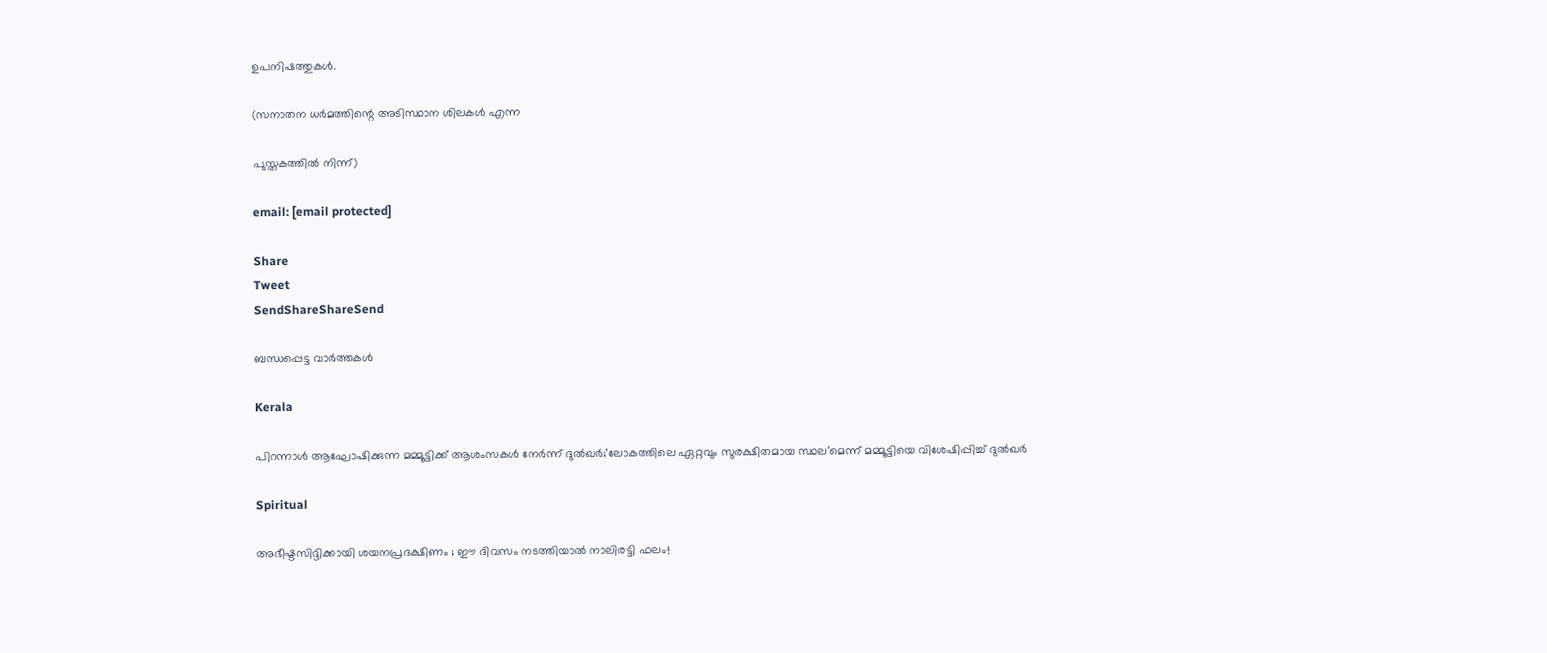ഉപനിഷത്തുകള്‍.

(സനാതന ധര്‍മത്തിന്റെ അടിസ്ഥാന ശിലകള്‍ എന്ന

പുസ്തകത്തില്‍ നിന്ന്)

email: [email protected]

Share
Tweet
SendShareShareSend

ബന്ധപ്പെട്ട വാര്‍ത്തകള്‍

Kerala

പിറന്നാൾ ആഘോഷിക്കുന്ന മമ്മൂട്ടിക്ക് ആശംസകൾ നേർന്ന് ദുൽഖർ;’ലോകത്തിലെ ഏറ്റവും സുരക്ഷിതമായ സ്ഥല’മെന്ന് മമ്മൂട്ടിയെ വിശേഷിപ്പിച്ച് ദുല്‍ഖര്‍

Spiritual

അഭീഷ്ടസിദ്ദിക്കായി ശയനപ്രദക്ഷിണം ; ഈ ദിവസം നടത്തിയാൽ നാലിരട്ടി ഫലം!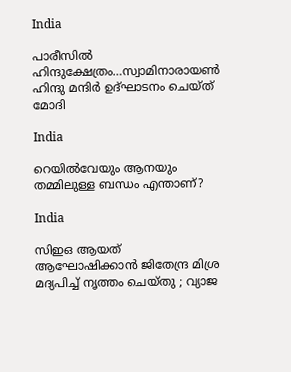India

പാരീസില്‍ ഹിന്ദുക്ഷേത്രം…സ്വാമിനാരായണ്‍ ഹിന്ദു മന്ദിര്‍ ഉദ്ഘാടനം ചെയ്ത് മോദി

India

റെയിൽവേയും ആനയും തമ്മിലുള്ള ബന്ധം എന്താണ്?

India

സിഇഒ ആയത് ആഘോഷിക്കാൻ ജിതേന്ദ്ര മിശ്ര മദ്യപിച്ച് നൃത്തം ചെയ്തു ; വ്യാജ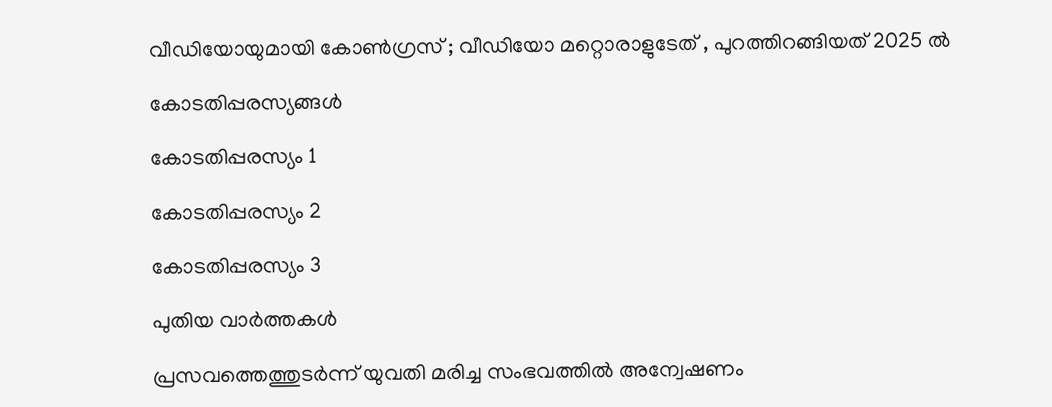വീഡിയോയുമായി കോൺഗ്രസ് ; വീഡിയോ മറ്റൊരാളുടേത് , പുറത്തിറങ്ങിയത് 2025 ൽ

കോടതിപ്പരസ്യങ്ങള്‍

കോടതിപ്പരസ്യം 1

കോടതിപ്പരസ്യം 2

കോടതിപ്പരസ്യം 3

പുതിയ വാര്‍ത്തകള്‍

പ്രസവത്തെത്തുടര്‍ന്ന് യുവതി മരിച്ച സംഭവത്തില്‍ അന്വേഷണം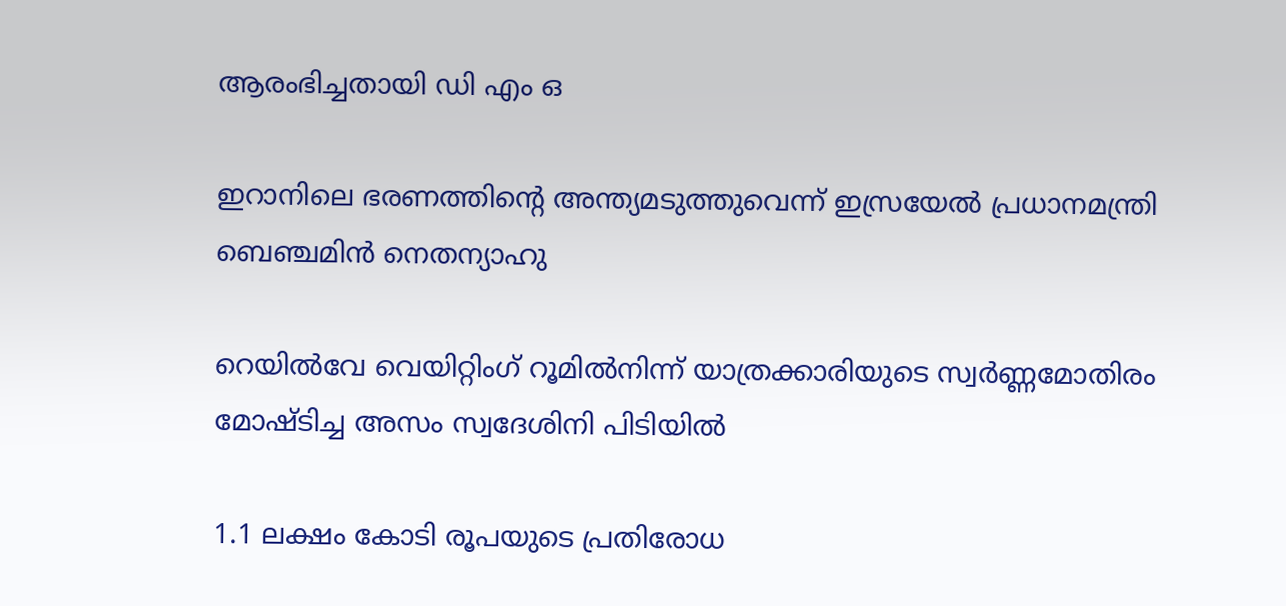ആരംഭിച്ചതായി ഡി എം ഒ

ഇറാനിലെ ഭരണത്തിന്റെ അന്ത്യമടുത്തുവെന്ന് ഇസ്രയേല്‍ പ്രധാനമന്ത്രി ബെഞ്ചമിന്‍ നെതന്യാഹു

റെയില്‍വേ വെയിറ്റിംഗ് റൂമില്‍നിന്ന് യാത്രക്കാരിയുടെ സ്വര്‍ണ്ണമോതിരം മോഷ്ടിച്ച അസം സ്വദേശിനി പിടിയില്‍

1.1 ലക്ഷം കോടി രൂപയുടെ പ്രതിരോധ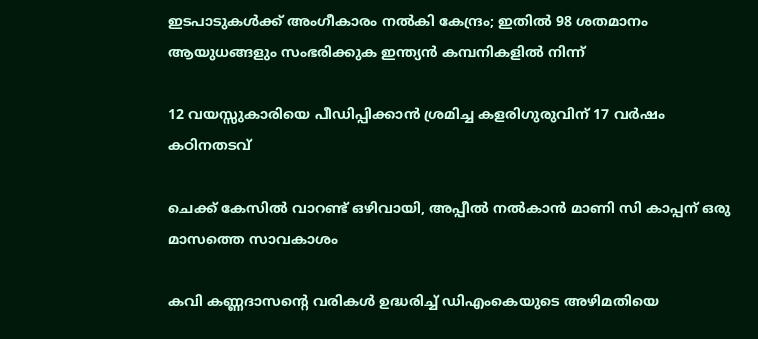ഇടപാടുകൾക്ക് അംഗീകാരം നൽകി കേന്ദ്രം; ഇതില്‍ 98 ശതമാനം ആയുധങ്ങളും സംഭരിക്കുക ഇന്ത്യന്‍ കമ്പനികളില്‍ നിന്ന്

12 വയസ്സുകാരിയെ പീഡിപ്പിക്കാന്‍ ശ്രമിച്ച കളരിഗുരുവിന് 17 വര്‍ഷം കഠിനതടവ്

ചെക്ക് കേസില്‍ വാറണ്ട് ഒഴിവായി, അപ്പീല്‍ നല്‍കാന്‍ മാണി സി കാപ്പന് ഒരു മാസത്തെ സാവകാശം

കവി കണ്ണദാസന്റെ വരികള്‍ ഉദ്ധരിച്ച് ഡിഎംകെയുടെ അഴിമതിയെ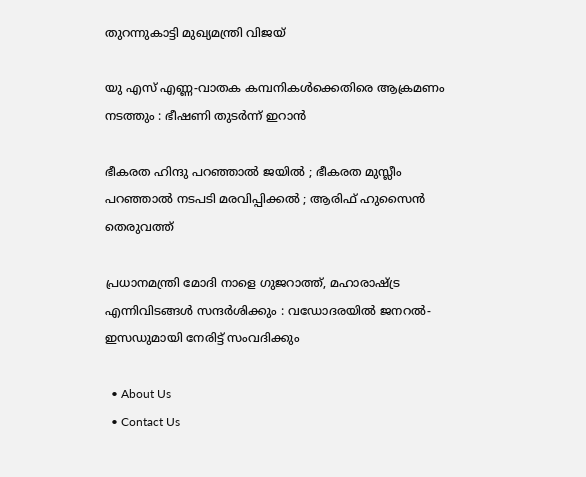തുറന്നുകാട്ടി മുഖ്യമന്ത്രി വിജയ്

യു എസ് എണ്ണ-വാതക കമ്പനികള്‍ക്കെതിരെ ആക്രമണം നടത്തും : ഭീഷണി തുടർന്ന് ഇറാൻ

ഭീകരത ഹിന്ദു പറഞ്ഞാൽ ജയിൽ ; ഭീകരത മുസ്ലീം പറഞ്ഞാൽ നടപടി മരവിപ്പിക്കൽ ; ആരിഫ് ഹുസൈൻ തെരുവത്ത്

പ്രധാനമന്ത്രി മോദി നാളെ ഗുജറാത്ത്, മഹാരാഷ്‌ട്ര എന്നിവിടങ്ങൾ സന്ദർശിക്കും : വഡോദരയിൽ ജനറൽ-ഇസഡുമായി നേരിട്ട് സംവദിക്കും

  • About Us
  • Contact Us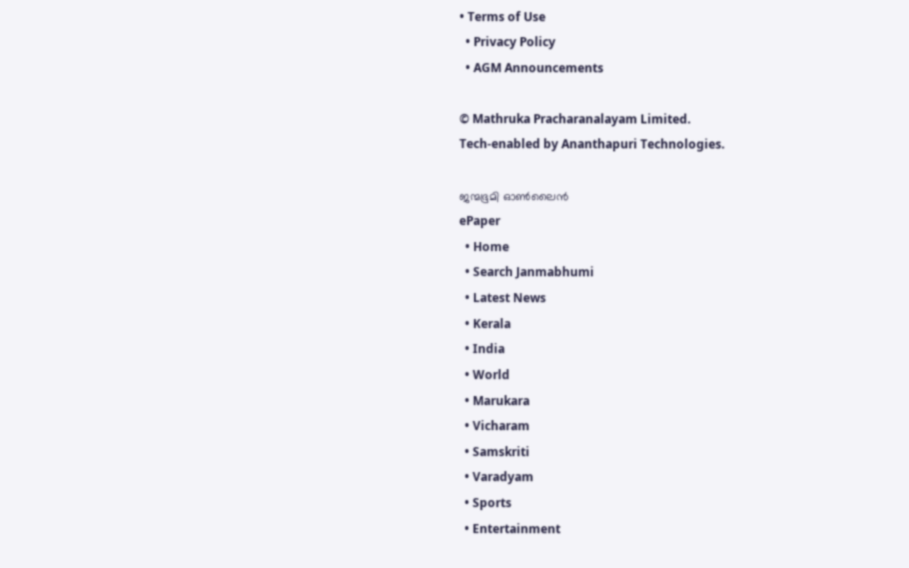• Terms of Use
  • Privacy Policy
  • AGM Announcements

© Mathruka Pracharanalayam Limited.
Tech-enabled by Ananthapuri Technologies.

ജന്മഭൂമി ഓണ്‍ലൈന്‍
ePaper
  • Home
  • Search Janmabhumi
  • Latest News
  • Kerala
  • India
  • World
  • Marukara
  • Vicharam
  • Samskriti
  • Varadyam
  • Sports
  • Entertainment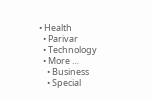• Health
  • Parivar
  • Technology
  • More …
    • Business
    • Special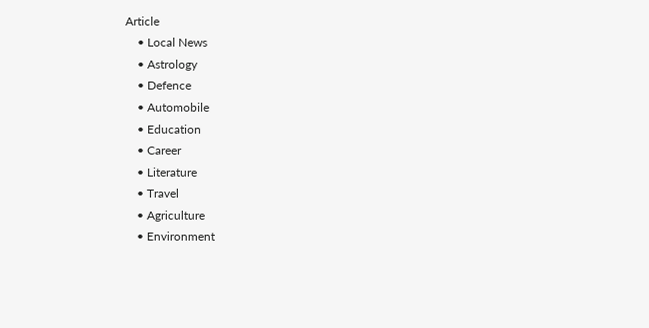Article
    • Local News
    • Astrology
    • Defence
    • Automobile
    • Education
    • Career
    • Literature
    • Travel
    • Agriculture
    • Environment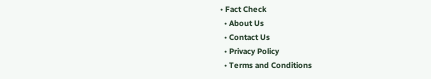• Fact Check
  • About Us
  • Contact Us
  • Privacy Policy
  • Terms and Conditions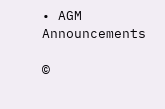• AGM Announcements

©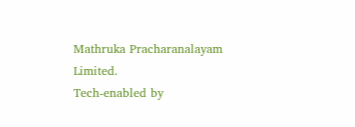Mathruka Pracharanalayam Limited.
Tech-enabled by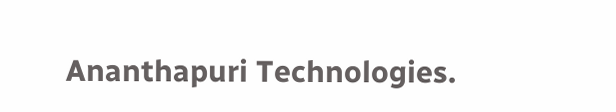Ananthapuri Technologies.